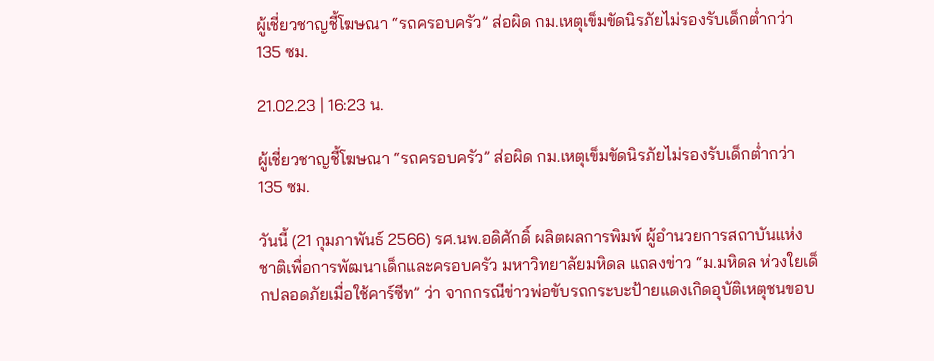ผู้เชี่ยวชาญชี้โฆษณา “รถครอบครัว” ส่อผิด กม.เหตุเข็มขัดนิรภัยไม่รองรับเด็กต่ำกว่า 135 ซม.

21.02.23 | 16:23 น.

ผู้เชี่ยวชาญชี้โฆษณา “รถครอบครัว” ส่อผิด กม.เหตุเข็มขัดนิรภัยไม่รองรับเด็กต่ำกว่า 135 ซม.

วันนี้ (21 กุมภาพันธ์ 2566) รศ.นพ.อดิศักดิ์ ผลิตผลการพิมพ์ ผู้อำนวยการสถาบันแห่งชาติเพื่อการพัฒนาเด็กและครอบครัว มหาวิทยาลัยมหิดล แถลงข่าว “ม.มหิดล ห่วงใยเด็กปลอดภัยเมื่อใช้คาร์ซีท” ว่า จากกรณีข่าวพ่อขับรถกระบะป้ายแดงเกิดอุบัติเหตุชนขอบ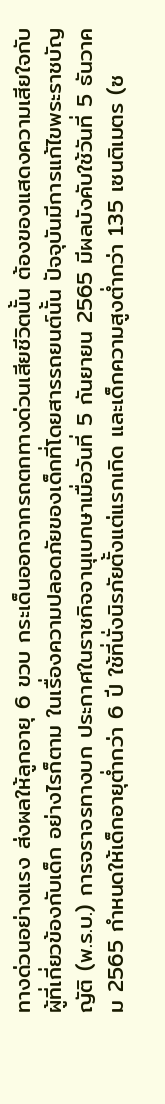ทางด่วนอย่างแรง ส่งผลให้ลูกอายุ 6 ขวบ กระเด็นออกจากรถตกทางด่วนเสียชีวิตนั้น ต้องของแสดงความเสียใจกับผู้ที่เกี่ยวข้องกับเด็ก อย่างไรก็ตาม ในเรื่องความปลอดภัยของเด็กที่โดยสารรถยนต์นั้น ปัจจุบันมีการแก้ไขพระราชบัญญัติ (พ.ร.บ.) การจราจรทางบก ประกาศในราชกิจจานุเบกษาเมื่อวันที่ 5 กันยายน 2565 มีผลบังคับใช้วันที่ 5 ธันวาคม 2565 กำหนดให้เด็กอายุต่ำกว่า 6 ปี ใช้ที่นั่งนิรภัยตั้งแต่แรกเกิด และเด็กความสูงต่ำกว่า 135 เซนติเมตร (ซ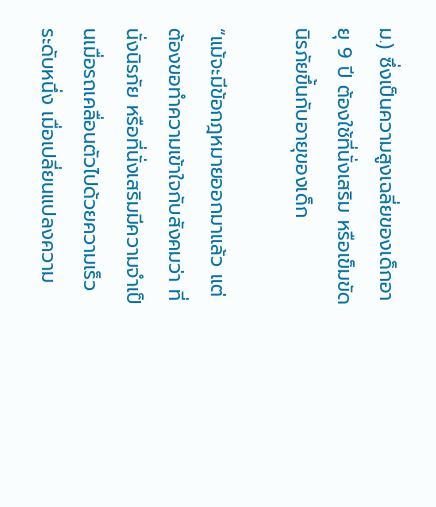ม.) ซึ่งเป็นความสูงเฉลี่ยของเด็กอายุ 9 ปี ต้องใช้ที่นั่งเสริม หรือเข็มขัดนิรภัยขึ้นกับอายุของเด็ก

“แม้จะมีข้อกฎหมายออกมาแล้ว แต่ต้องขอทำความเข้าใจกับสังคมว่า ที่นั่งนิรภัย หรือที่นั่งเสริมมีความจำเป็นเมื่อรถเคลื่อนตัวไปด้วยความเร็วระดับหนึ่ง เมื่อเปลี่ยนแปลงความ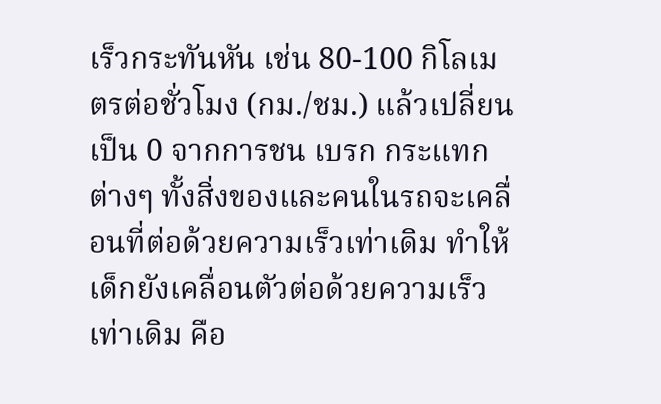เร็วกระทันหัน เช่น 80-100 กิโลเมตรต่อชั่วโมง (กม./ชม.) แล้วเปลี่ยนเป็น 0 จากการชน เบรก กระแทกต่างๆ ทั้งสิ่งของและคนในรถจะเคลื่อนที่ต่อด้วยความเร็วเท่าเดิม ทำให้เด็กยังเคลื่อนตัวต่อด้วยความเร็วเท่าเดิม คือ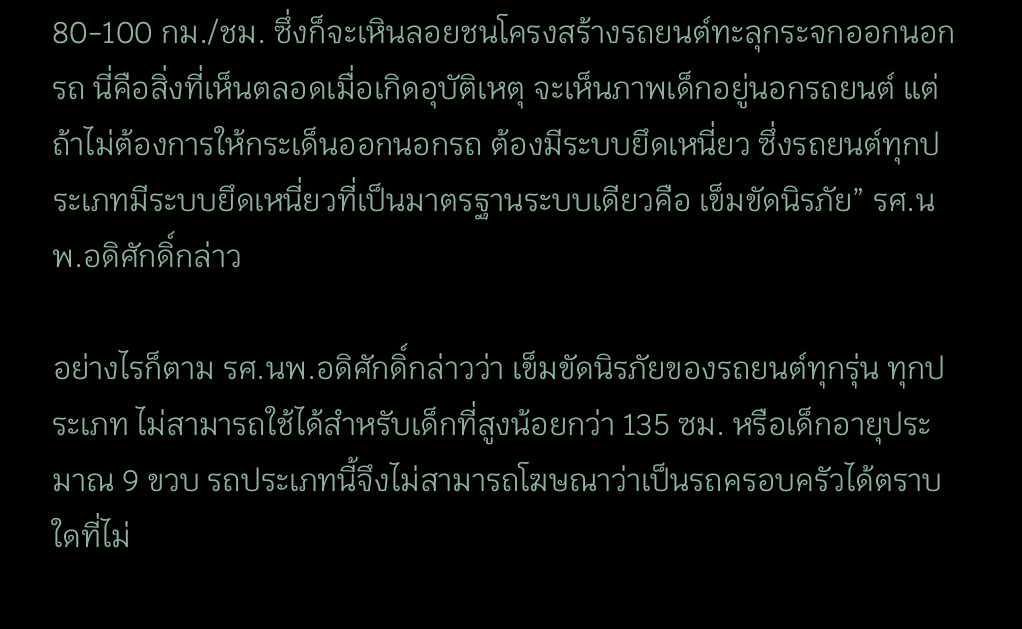80-100 กม./ชม. ซึ่งก็จะเหินลอยชนโครงสร้างรถยนต์ทะลุกระจกออกนอกรถ นี่คือสิ่งที่เห็นตลอดเมื่อเกิดอุบัติเหตุ จะเห็นภาพเด็กอยู่นอกรถยนต์ แต่ถ้าไม่ต้องการให้กระเด็นออกนอกรถ ต้องมีระบบยึดเหนี่ยว ซึ่งรถยนต์ทุกประเภทมีระบบยึดเหนี่ยวที่เป็นมาตรฐานระบบเดียวคือ เข็มขัดนิรภัย” รศ.นพ.อดิศักดิ์กล่าว

อย่างไรก็ตาม รศ.นพ.อดิศักดิ์กล่าวว่า เข็มขัดนิรภัยของรถยนต์ทุกรุ่น ทุกประเภท ไม่สามารถใช้ได้สำหรับเด็กที่สูงน้อยกว่า 135 ซม. หรือเด็กอายุประมาณ 9 ขวบ รถประเภทนี้จึงไม่สามารถโฆษณาว่าเป็นรถครอบครัวได้ตราบใดที่ไม่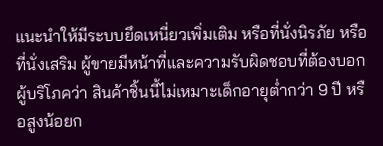แนะนำให้มีระบบยึดเหนี่ยวเพิ่มเติม หรือที่นั่งนิรภัย หรือที่นั่งเสริม ผู้ขายมีหน้าที่และความรับผิดชอบที่ต้องบอกผู้บริโภคว่า สินค้าชิ้นนี้ไม่เหมาะเด็กอายุต่ำกว่า 9 ปี หรือสูงน้อยก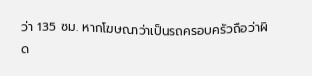ว่า 135 ซม. หากโฆษณาว่าเป็นรถครอบครัวถือว่าผิด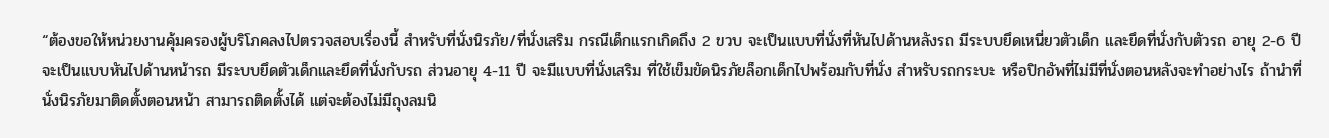“ต้องขอให้หน่วยงานคุ้มครองผู้บริโภคลงไปตรวจสอบเรื่องนี้ สำหรับที่นั่งนิรภัย/ที่นั่งเสริม กรณีเด็กแรกเกิดถึง 2 ขวบ จะเป็นแบบที่นั่งที่หันไปด้านหลังรถ มีระบบยึดเหนี่ยวตัวเด็ก และยึดที่นั่งกับตัวรถ อายุ 2-6 ปี จะเป็นแบบหันไปด้านหน้ารถ มีระบบยึดตัวเด็กและยึดที่นั่งกับรถ ส่วนอายุ 4-11 ปี จะมีแบบที่นั่งเสริม ที่ใช้เข็มขัดนิรภัยล็อกเด็กไปพร้อมกับที่นั่ง สำหรับรถกระบะ หรือปิกอัพที่ไม่มีที่นั่งตอนหลังจะทำอย่างไร ถ้านำที่นั่งนิรภัยมาติดตั้งตอนหน้า สามารถติดตั้งได้ แต่จะต้องไม่มีถุงลมนิ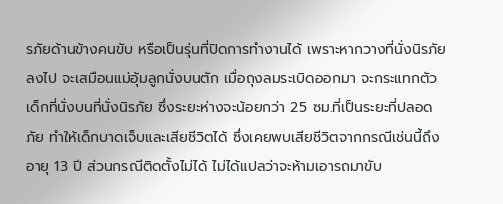รภัยด้านข้างคนขับ หรือเป็นรุ่นที่ปิดการทำงานได้ เพราะหากวางที่นั่งนิรภัยลงไป จะเสมือนแม่อุ้มลูกนั่งบนตัก เมื่อถุงลมระเบิดออกมา จะกระแทกตัวเด็กที่นั่งบนที่นั่งนิรภัย ซึ่งระยะห่างจะน้อยกว่า 25 ซม.ที่เป็นระยะที่ปลอดภัย ทำให้เด็กบาดเจ็บและเสียชีวิตได้ ซึ่งเคยพบเสียชีวิตจากกรณีเช่นนี้ถึงอายุ 13 ปี ส่วนกรณีติดตั้งไม่ได้ ไม่ได้แปลว่าจะห้ามเอารถมาขับ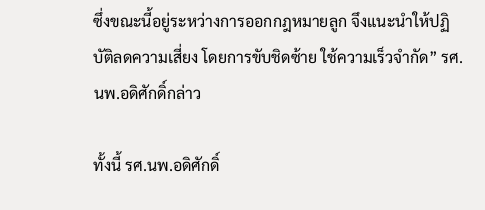ซึ่งขณะนี้อยู่ระหว่างการออกกฎหมายลูก จึงแนะนำให้ปฏิบัติลดความเสี่ยง โดยการขับชิดซ้าย ใช้ความเร็วจำกัด” รศ.นพ.อดิศักดิ์กล่าว

ทั้งนี้ รศ.นพ.อดิศักดิ์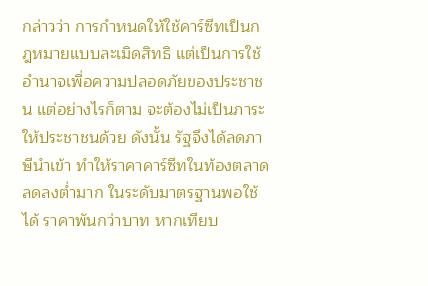กล่าวว่า การกำหนดให้ใช้คาร์ซีทเป็นกฎหมายแบบละเมิดสิทธิ แต่เป็นการใช้อำนาจเพื่อความปลอดภัยของประชาชน แต่อย่างไรก็ตาม จะต้องไม่เป็นภาระให้ประชาชนด้วย ดังนั้น รัฐจึงได้ลดภาษีนำเข้า ทำให้ราคาคาร์ซีทในท้องตลาดลดลงต่ำมาก ในระดับมาตรฐานพอใช้ได้ ราคาพันกว่าบาท หากเทียบ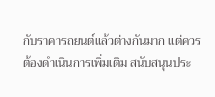กับราคารถยนต์แล้วต่างกันมาก แต่ควรต้องดำเนินการเพิ่มเติม สนับสนุนประ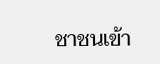ชาชนเข้า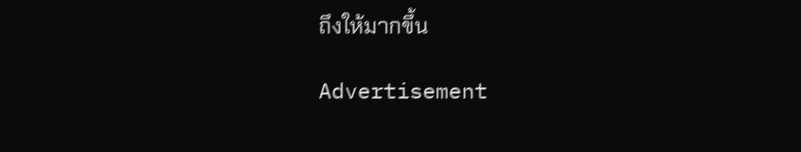ถึงให้มากขึ้น

Advertisement